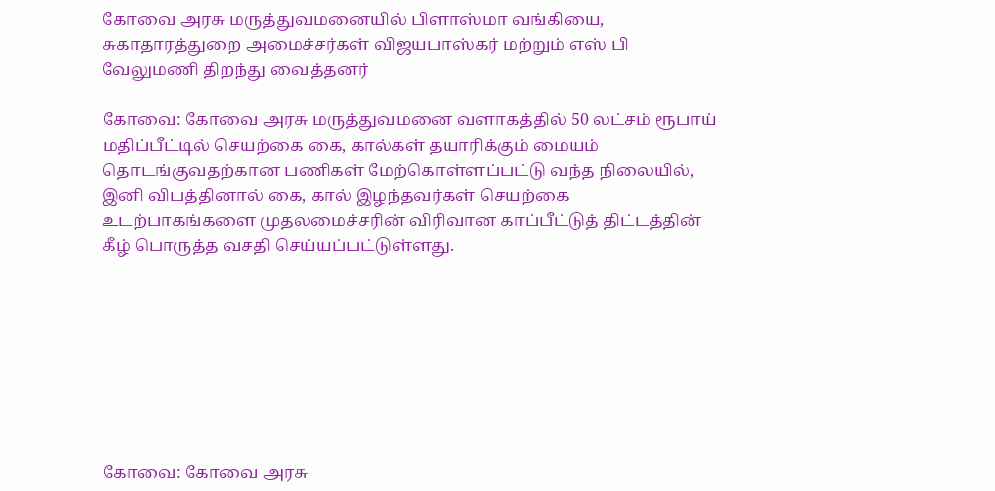கோவை அரசு மருத்துவமனையில் பிளாஸ்மா வங்கியை, சுகாதாரத்துறை அமைச்சர்கள் விஜயபாஸ்கர் மற்றும் எஸ் பி வேலுமணி திறந்து வைத்தனர்

கோவை: கோவை அரசு மருத்துவமனை வளாகத்தில் 50 லட்சம் ரூபாய் மதிப்பீட்டில் செயற்கை கை, கால்கள் தயாரிக்கும் மையம் தொடங்குவதற்கான பணிகள் மேற்கொள்ளப்பட்டு வந்த நிலையில், இனி விபத்தினால் கை, கால் இழந்தவர்கள் செயற்கை உடற்பாகங்களை முதலமைச்சரின் விரிவான காப்பீட்டுத் திட்டத்தின் கீழ் பொருத்த வசதி செய்யப்பட்டுள்ளது.








கோவை: கோவை அரசு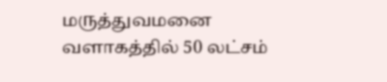மருத்துவமனை வளாகத்தில் 50 லட்சம்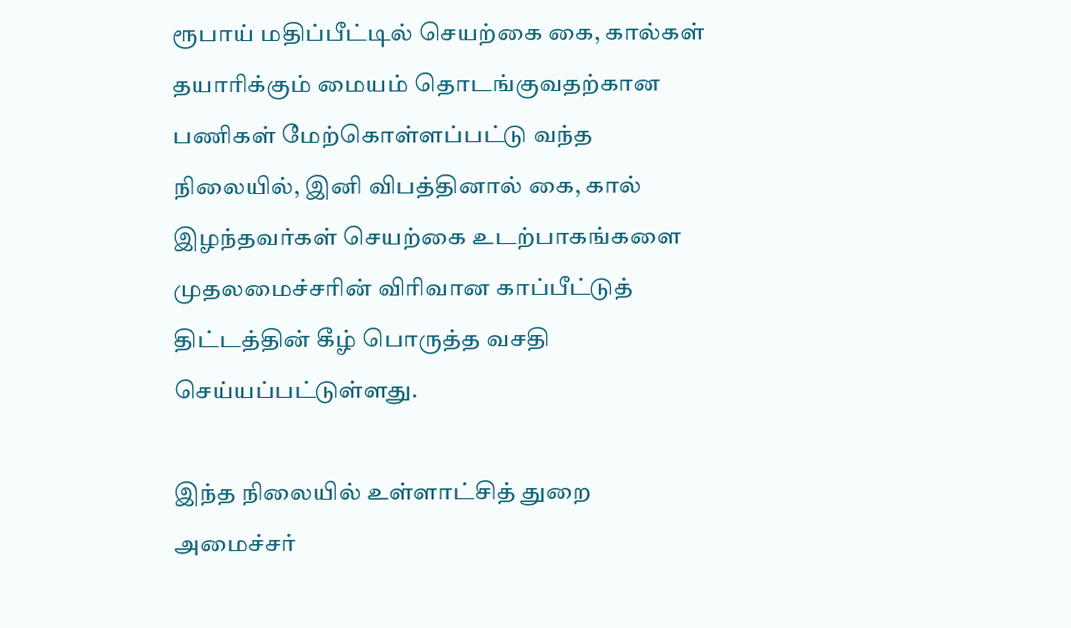ரூபாய் மதிப்பீட்டில் செயற்கை கை, கால்கள் தயாரிக்கும் மையம் தொடங்குவதற்கான பணிகள் மேற்கொள்ளப்பட்டு வந்த நிலையில், இனி விபத்தினால் கை, கால் இழந்தவர்கள் செயற்கை உடற்பாகங்களை முதலமைச்சரின் விரிவான காப்பீட்டுத் திட்டத்தின் கீழ் பொருத்த வசதி செய்யப்பட்டுள்ளது.

இந்த நிலையில் உள்ளாட்சித் துறை அமைச்சர்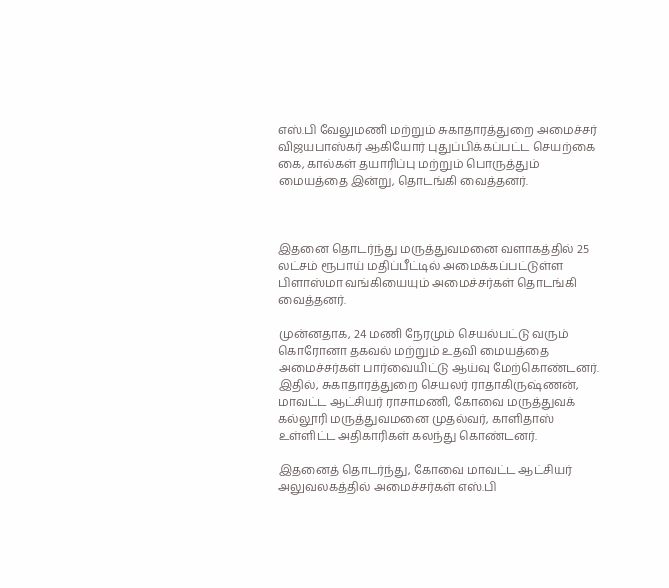எஸ்.பி வேலுமணி மற்றும் சுகாதாரத்துறை அமைச்சர் விஜயபாஸ்கர் ஆகியோர் புதுப்பிக்கப்பட்ட செயற்கை கை, கால்கள் தயாரிப்பு மற்றும் பொருத்தும் மையத்தை இன்று, தொடங்கி வைத்தனர்.



இதனை தொடர்ந்து மருத்துவமனை வளாகத்தில் 25 லட்சம் ரூபாய் மதிப்பீட்டில் அமைக்கப்பட்டுள்ள பிளாஸ்மா வங்கியையும் அமைச்சர்கள் தொடங்கி வைத்தனர்.

முன்னதாக, 24 மணி நேரமும் செயல்பட்டு வரும் கொரோனா தகவல் மற்றும் உதவி மையத்தை அமைச்சர்கள் பார்வையிட்டு ஆய்வு மேற்கொண்டனர். இதில், சுகாதாரத்துறை செயலர் ராதாகிருஷ்ணன், மாவட்ட ஆட்சியர் ராசாமணி, கோவை மருத்துவக் கல்லூரி மருத்துவமனை முதல்வர், காளிதாஸ் உள்ளிட்ட அதிகாரிகள் கலந்து கொண்டனர்.

இதனைத் தொடர்ந்து, கோவை மாவட்ட ஆட்சியர் அலுவலகத்தில் அமைச்சர்கள் எஸ்.பி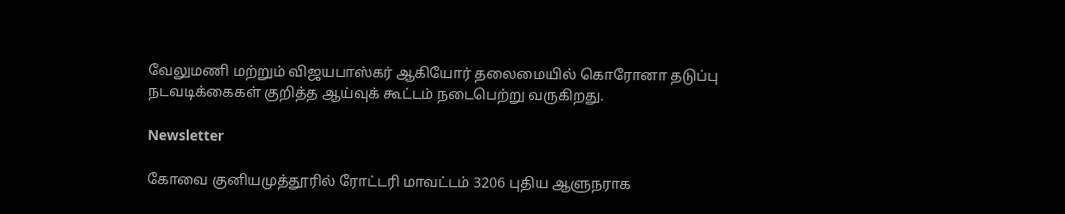வேலுமணி மற்றும் விஜயபாஸ்கர் ஆகியோர் தலைமையில் கொரோனா தடுப்பு நடவடிக்கைகள் குறித்த ஆய்வுக் கூட்டம் நடைபெற்று வருகிறது.

Newsletter

கோவை குனியமுத்தூரில் ரோட்டரி மாவட்டம் 3206 புதிய ஆளுநராக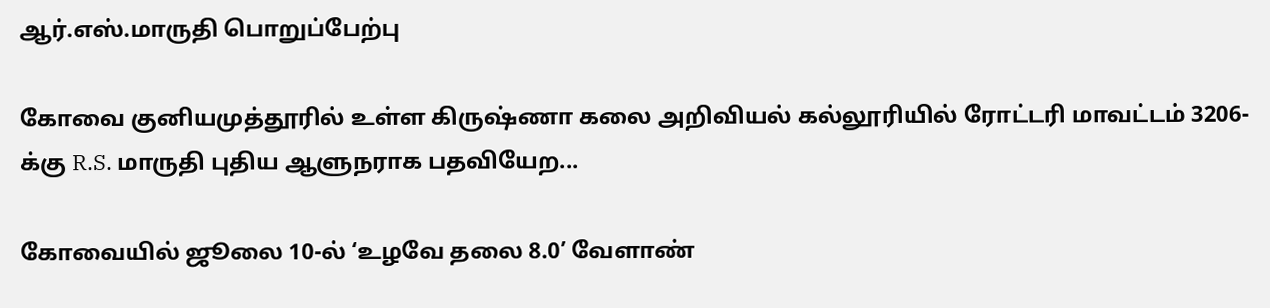ஆர்.எஸ்.மாருதி பொறுப்பேற்பு

கோவை குனியமுத்தூரில் உள்ள கிருஷ்ணா கலை அறிவியல் கல்லூரியில் ரோட்டரி மாவட்டம் 3206-க்கு R.S. மாருதி புதிய ஆளுநராக பதவியேற...

கோவையில் ஜூலை 10-ல் ‘உழவே தலை 8.0’ வேளாண்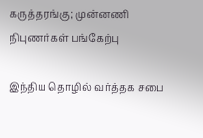கருத்தரங்கு; முன்னணி நிபுணர்கள் பங்கேற்பு

இந்திய தொழில் வர்த்தக சபை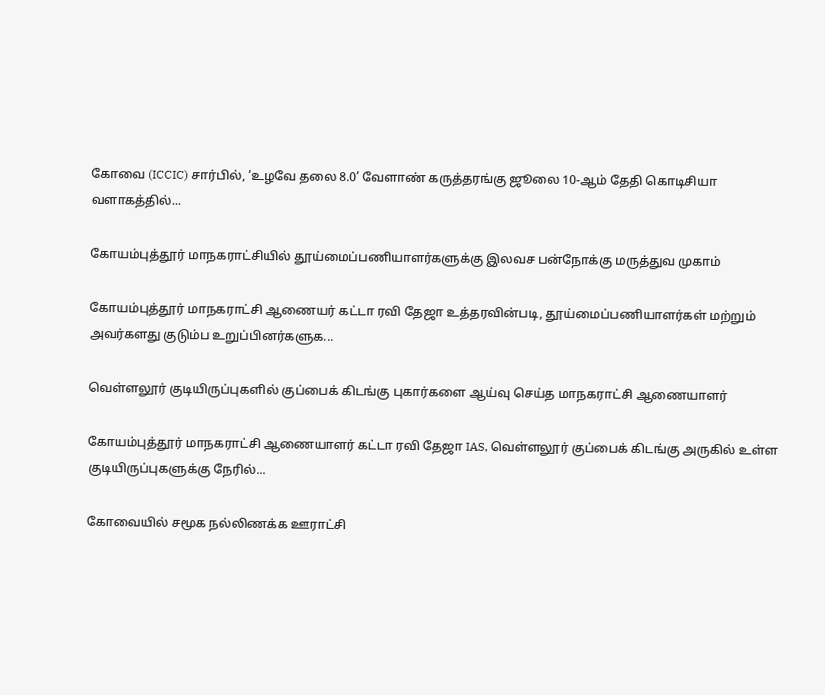கோவை (ICCIC) சார்பில், ‘உழவே தலை 8.0’ வேளாண் கருத்தரங்கு ஜூலை 10-ஆம் தேதி கொடிசியா வளாகத்தில்...

கோயம்புத்தூர் மாநகராட்சியில் தூய்மைப்பணியாளர்களுக்கு இலவச பன்நோக்கு மருத்துவ முகாம்

கோயம்புத்தூர் மாநகராட்சி ஆணையர் கட்டா ரவி தேஜா உத்தரவின்படி, தூய்மைப்பணியாளர்கள் மற்றும் அவர்களது குடும்ப உறுப்பினர்களுக...

வெள்ளலூர் குடியிருப்புகளில் குப்பைக் கிடங்கு புகார்களை ஆய்வு செய்த மாநகராட்சி ஆணையாளர்

கோயம்புத்தூர் மாநகராட்சி ஆணையாளர் கட்டா ரவி தேஜா IAS, வெள்ளலூர் குப்பைக் கிடங்கு அருகில் உள்ள குடியிருப்புகளுக்கு நேரில்...

கோவையில் சமூக நல்லிணக்க ஊராட்சி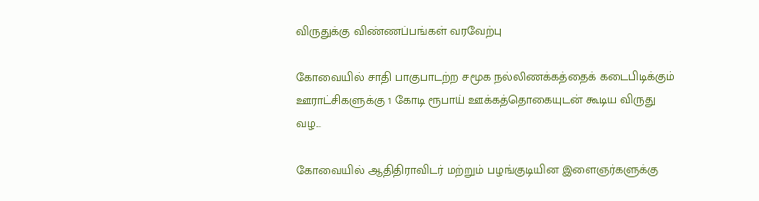விருதுக்கு விண்ணப்பங்கள் வரவேற்பு

கோவையில் சாதி பாகுபாடற்ற சமூக நல்லிணக்கத்தைக் கடைபிடிக்கும் ஊராட்சிகளுக்கு 1 கோடி ரூபாய் ஊக்கத்தொகையுடன் கூடிய விருது வழ...

கோவையில் ஆதிதிராவிடர் மற்றும் பழங்குடியின இளைஞர்களுக்கு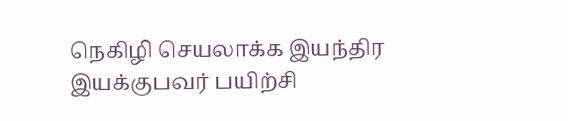நெகிழி செயலாக்க இயந்திர இயக்குபவர் பயிற்சி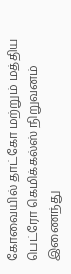கோவையில் தாட்கோ மற்றும் மத்திய பெட்ரோ கெமிக்கல்ஸ் நிறுவனம் இணைந்து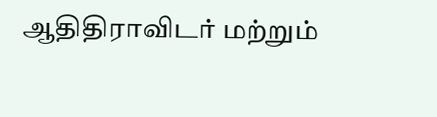ஆதிதிராவிடர் மற்றும்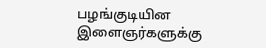பழங்குடியின இளைஞர்களுக்கு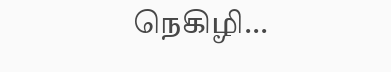நெகிழி...